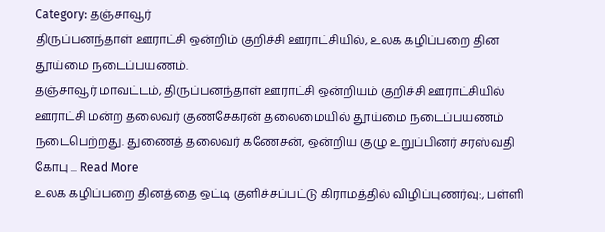Category: தஞ்சாவூர்
திருப்பனந்தாள் ஊராட்சி ஒன்றிம் குறிச்சி ஊராட்சியில், உலக கழிப்பறை தின தூய்மை நடைப்பயணம்.
தஞ்சாவூர் மாவட்டம், திருப்பனந்தாள் ஊராட்சி ஒன்றியம் குறிச்சி ஊராட்சியில் ஊராட்சி மன்ற தலைவர் குணசேகரன் தலைமையில் தூய்மை நடைப்பயணம் நடைபெற்றது. துணைத் தலைவர் கணேசன், ஒன்றிய குழு உறுப்பினர் சரஸ்வதி கோபு ... Read More
உலக கழிப்பறை தினத்தை ஒட்டி குளிச்சப்பட்டு கிராமத்தில் விழிப்புணர்வு:, பள்ளி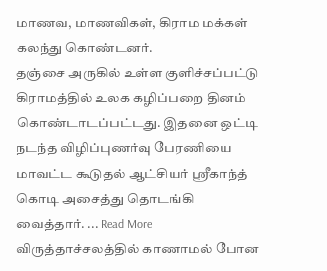மாணவ, மாணவிகள், கிராம மக்கள் கலந்து கொண்டனர்.
தஞ்சை அருகில் உள்ள குளிச்சப்பட்டு கிராமத்தில் உலக கழிப்பறை தினம் கொண்டாடப்பட்டது. இதனை ஒட்டி நடந்த விழிப்புணர்வு பேரணியை மாவட்ட கூடுதல் ஆட்சியர் ஸ்ரீகாந்த் கொடி அசைத்து தொடங்கி வைத்தார். ... Read More
விருத்தாச்சலத்தில் காணாமல் போன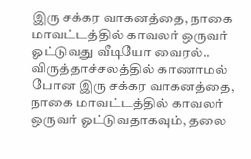இரு சக்கர வாகனத்தை, நாகை மாவட்டத்தில் காவலர் ஒருவர் ஓட்டுவது வீடியோ வைரல்..
விருத்தாச்சலத்தில் காணாமல் போன இரு சக்கர வாகனத்தை, நாகை மாவட்டத்தில் காவலர் ஒருவர் ஓட்டுவதாகவும், தலை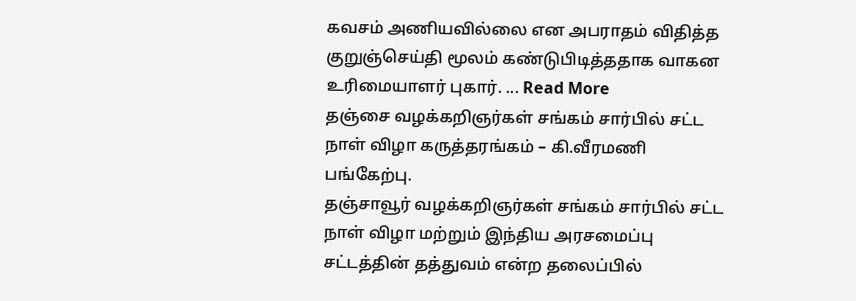கவசம் அணியவில்லை என அபராதம் விதித்த குறுஞ்செய்தி மூலம் கண்டுபிடித்ததாக வாகன உரிமையாளர் புகார். ... Read More
தஞ்சை வழக்கறிஞர்கள் சங்கம் சார்பில் சட்ட நாள் விழா கருத்தரங்கம் – கி.வீரமணி பங்கேற்பு.
தஞ்சாவூர் வழக்கறிஞர்கள் சங்கம் சார்பில் சட்ட நாள் விழா மற்றும் இந்திய அரசமைப்பு சட்டத்தின் தத்துவம் என்ற தலைப்பில்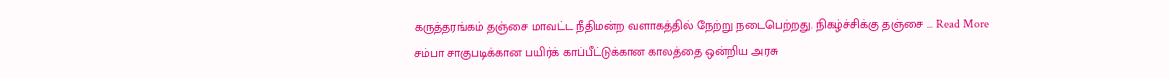கருத்தரங்கம் தஞ்சை மாவட்ட நீதிமன்ற வளாகத்தில் நேற்று நடைபெற்றது. நிகழ்ச்சிக்கு தஞ்சை ... Read More
சம்பா சாகுபடிக்கான பயிர்க் காப்பீட்டுக்கான காலத்தை ஒன்றிய அரசு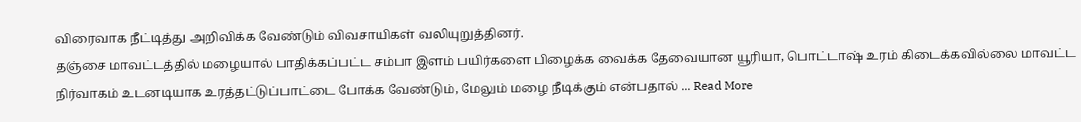விரைவாக நீட்டித்து அறிவிக்க வேண்டும் விவசாயிகள் வலியுறுத்தினர்.
தஞ்சை மாவட்டத்தில் மழையால் பாதிக்கப்பட்ட சம்பா இளம் பயிர்களை பிழைக்க வைக்க தேவையான யூரியா, பொட்டாஷ் உரம் கிடைக்கவில்லை மாவட்ட நிர்வாகம் உடனடியாக உரத்தட்டுப்பாட்டை போக்க வேண்டும், மேலும் மழை நீடிக்கும் என்பதால் ... Read More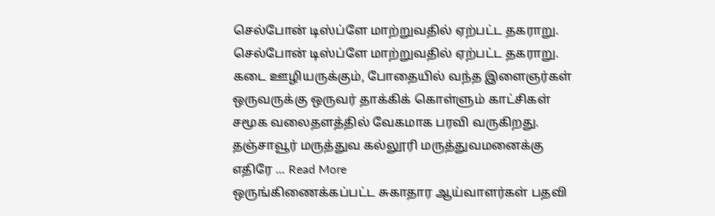செல்போன் டிஸ்ப்ளே மாற்றுவதில் ஏற்பட்ட தகராறு.
செல்போன் டிஸ்ப்ளே மாற்றுவதில் ஏற்பட்ட தகராறு. கடை ஊழியருக்கும், போதையில் வந்த இளைஞர்கள் ஒருவருக்கு ஒருவர் தாக்கிக் கொள்ளும் காட்சிகள் சமூக வலைதளத்தில் வேகமாக பரவி வருகிறது. தஞ்சாவூர் மருத்துவ கல்லூரி மருத்துவமனைக்கு எதிரே ... Read More
ஒருங்கிணைக்கப்பட்ட சுகாதார ஆய்வாளர்கள் பதவி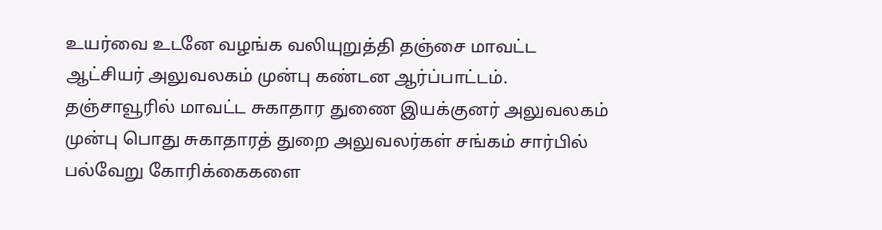உயர்வை உடனே வழங்க வலியுறுத்தி தஞ்சை மாவட்ட ஆட்சியர் அலுவலகம் முன்பு கண்டன ஆர்ப்பாட்டம்.
தஞ்சாவூரில் மாவட்ட சுகாதார துணை இயக்குனர் அலுவலகம் முன்பு பொது சுகாதாரத் துறை அலுவலர்கள் சங்கம் சார்பில் பல்வேறு கோரிக்கைகளை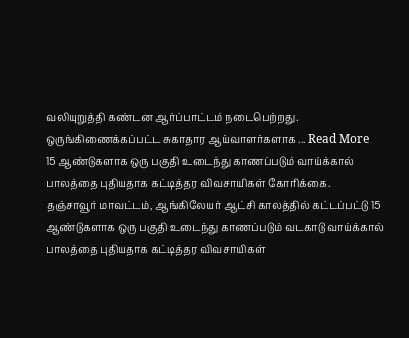வலியுறுத்தி கண்டன ஆர்ப்பாட்டம் நடைபெற்றது. ஒருங்கிணைக்கப்பட்ட சுகாதார ஆய்வாளர்களாக ... Read More
15 ஆண்டுகளாக ஒரு பகுதி உடைந்து காணப்படும் வாய்க்கால் பாலத்தை புதியதாக கட்டித்தர விவசாயிகள் கோரிக்கை.
தஞ்சாவூர் மாவட்டம், ஆங்கிலேயர் ஆட்சி காலத்தில் கட்டப்பட்டு 15 ஆண்டுகளாக ஒரு பகுதி உடைந்து காணப்படும் வடகாடு வாய்க்கால் பாலத்தை புதியதாக கட்டித்தர விவசாயிகள்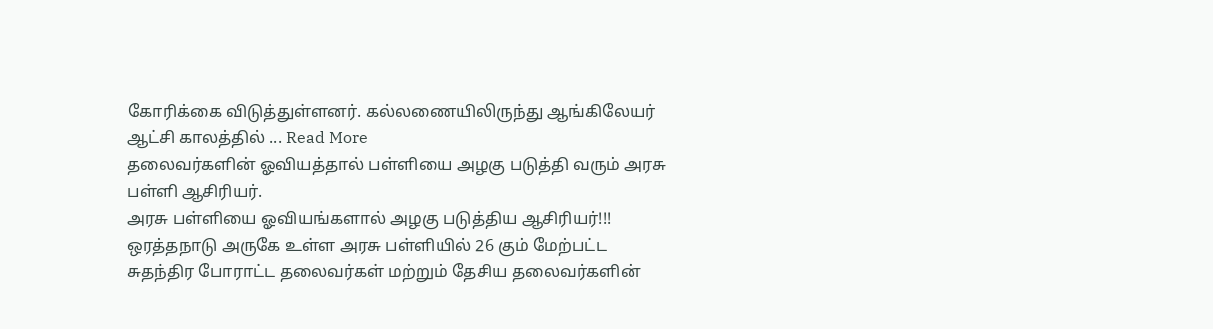கோரிக்கை விடுத்துள்ளனர். கல்லணையிலிருந்து ஆங்கிலேயர் ஆட்சி காலத்தில் ... Read More
தலைவர்களின் ஓவியத்தால் பள்ளியை அழகு படுத்தி வரும் அரசு பள்ளி ஆசிரியர்.
அரசு பள்ளியை ஓவியங்களால் அழகு படுத்திய ஆசிரியர்!!! ஒரத்தநாடு அருகே உள்ள அரசு பள்ளியில் 26 கும் மேற்பட்ட சுதந்திர போராட்ட தலைவர்கள் மற்றும் தேசிய தலைவர்களின்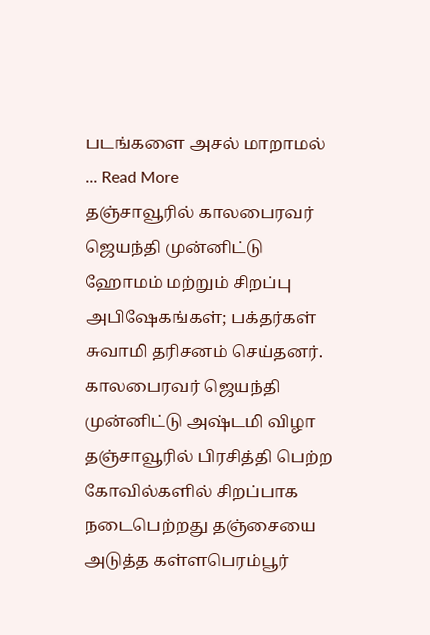படங்களை அசல் மாறாமல் ... Read More
தஞ்சாவூரில் காலபைரவர் ஜெயந்தி முன்னிட்டு ஹோமம் மற்றும் சிறப்பு அபிஷேகங்கள்; பக்தர்கள் சுவாமி தரிசனம் செய்தனர்.
காலபைரவர் ஜெயந்தி முன்னிட்டு அஷ்டமி விழா தஞ்சாவூரில் பிரசித்தி பெற்ற கோவில்களில் சிறப்பாக நடைபெற்றது தஞ்சையை அடுத்த கள்ளபெரம்பூர்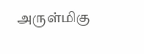அருள்மிகு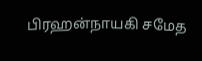பிரஹன்நாயகி சமேத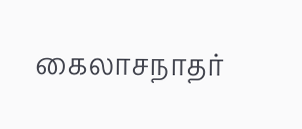கைலாசநாதர்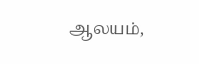ஆலயம்,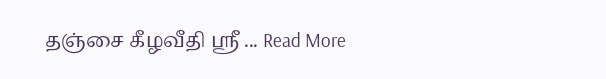தஞ்சை கீழவீதி ஸ்ரீ ... Read More